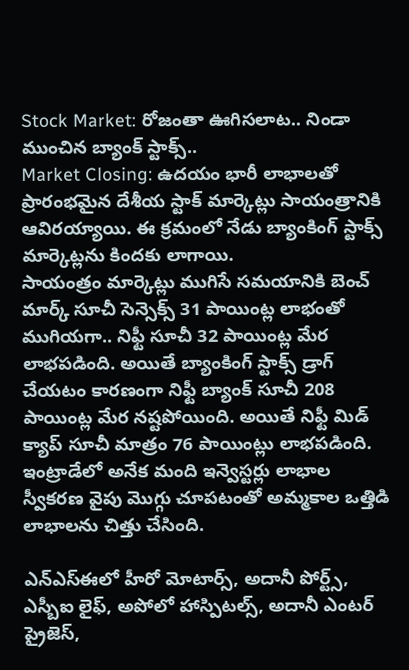Stock Market: రోజంతా ఊగిసలాట.. నిండా ముంచిన బ్యాంక్ స్టాక్స్..
Market Closing: ఉదయం భారీ లాభాలతో ప్రారంభమైన దేశీయ స్టాక్ మార్కెట్లు సాయంత్రానికి ఆవిరయ్యాయి. ఈ క్రమంలో నేడు బ్యాంకింగ్ స్టాక్స్ మార్కెట్లను కిందకు లాగాయి.
సాయంత్రం మార్కెట్లు ముగిసే సమయానికి బెంచ్ మార్క్ సూచీ సెన్సెక్స్ 31 పాయింట్ల లాభంతో ముగియగా.. నిఫ్టీ సూచీ 32 పాయింట్ల మేర లాభపడింది. అయితే బ్యాంకింగ్ స్టాక్స్ డ్రాగ్ చేయటం కారణంగా నిఫ్టీ బ్యాంక్ సూచీ 208 పాయింట్ల మేర నష్టపోయింది. అయితే నిఫ్టీ మిడ్ క్యాప్ సూచీ మాత్రం 76 పాయింట్లు లాభపడింది. ఇంట్రాడేలో అనేక మంది ఇన్వెస్టర్లు లాభాల స్వీకరణ వైపు మెుగ్గు చూపటంతో అమ్మకాల ఒత్తిడి లాభాలను చిత్తు చేసింది.

ఎన్ఎస్ఈలో హీరో మోటార్స్, అదానీ పోర్ట్స్, ఎస్బీఐ లైఫ్, అపోలో హాస్పిటల్స్, అదానీ ఎంటర్ ప్రైజెస్,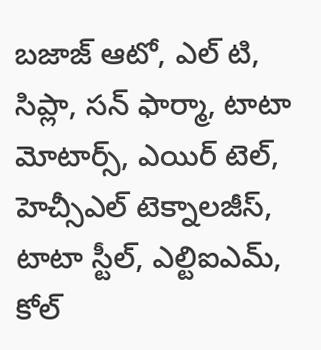బజాజ్ ఆటో, ఎల్ టి, సిప్లా, సన్ ఫార్మా, టాటా మోటార్స్, ఎయిర్ టెల్, హెచ్సీఎల్ టెక్నాలజీస్, టాటా స్టీల్, ఎల్టిఐఎమ్, కోల్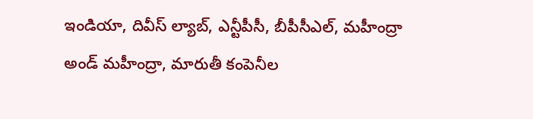ఇండియా, దివీస్ ల్యాబ్, ఎన్టీపీసీ, బీపీసీఎల్, మహీంద్రా అండ్ మహీంద్రా, మారుతీ కంపెనీల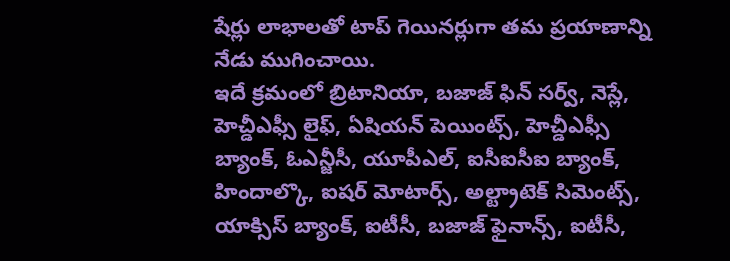షేర్లు లాభాలతో టాప్ గెయినర్లుగా తమ ప్రయాణాన్ని నేడు ముగించాయి.
ఇదే క్రమంలో బ్రిటానియా, బజాజ్ ఫిన్ సర్వ్, నెస్లే, హెచ్డీఎఫ్సీ లైఫ్, ఏషియన్ పెయింట్స్, హెచ్డీఎఫ్సీ బ్యాంక్, ఓఎన్జీసీ, యూపీఎల్, ఐసీఐసీఐ బ్యాంక్, హిందాల్కొ, ఐషర్ మోటార్స్, అల్ట్రాటెక్ సిమెంట్స్, యాక్సిస్ బ్యాంక్, ఐటీసీ, బజాజ్ ఫైనాన్స్, ఐటీసీ,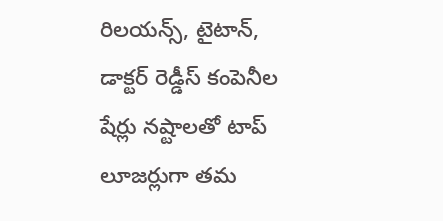రిలయన్స్, టైటాన్, డాక్టర్ రెడ్డీస్ కంపెనీల షేర్లు నష్టాలతో టాప్ లూజర్లుగా తమ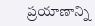ప్రయాణాన్ని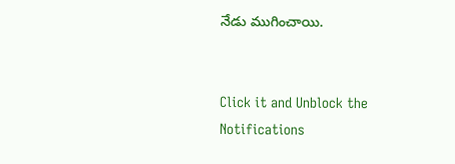నేడు ముగించాయి.


Click it and Unblock the Notifications